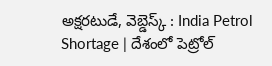అక్షరటుడే, వెబ్డెస్క్ : India Petrol Shortage | దేశంలో పెట్రోల్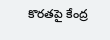కొరతపై కేంద్ర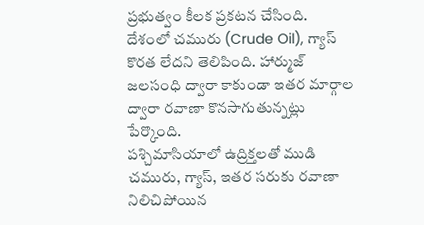ప్రభుత్వం కీలక ప్రకటన చేసింది. దేశంలో చమురు (Crude Oil), గ్యాస్ కొరత లేదని తెలిపింది. హార్ముజ్ జలసంధి ద్వారా కాకుండా ఇతర మార్గాల ద్వారా రవాణా కొనసాగుతున్నట్లు పేర్కొంది.
పశ్చిమాసియాలో ఉద్రిక్తలతో ముడి చమురు, గ్యాస్, ఇతర సరుకు రవాణా నిలిచిపోయిన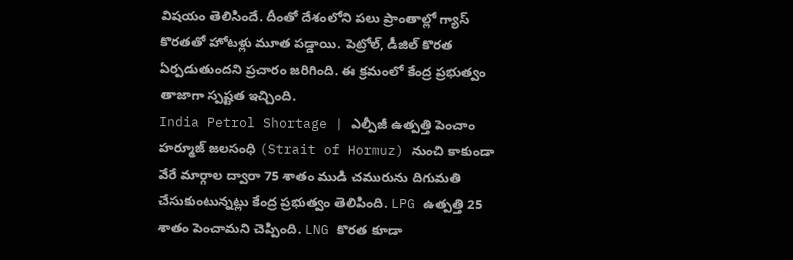విషయం తెలిసిందే. దీంతో దేశంలోని పలు ప్రాంతాల్లో గ్యాస్ కొరతతో హోటళ్లు మూత పడ్డాయి. పెట్రోల్, డీజిల్ కొరత ఏర్పడుతుందని ప్రచారం జరిగింది. ఈ క్రమంలో కేంద్ర ప్రభుత్వం తాజాగా స్పష్టత ఇచ్చింది.
India Petrol Shortage | ఎల్పీజీ ఉత్పత్తి పెంచాం
హర్మూజ్ జలసంధి (Strait of Hormuz) నుంచి కాకుండా వేరే మార్గాల ద్వారా 75 శాతం ముడి చమురును దిగుమతి చేసుకుంటున్నట్లు కేంద్ర ప్రభుత్వం తెలిపింది. LPG ఉత్పత్తి 25 శాతం పెంచామని చెప్పింది. LNG కొరత కూడా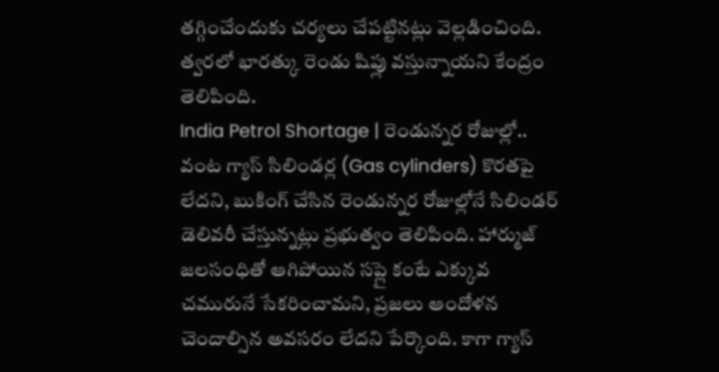తగ్గించేందుకు చర్యలు చేపట్టినట్లు వెల్లడించింది. త్వరలో భారత్కు రెండు షిప్లు వస్తున్నాయని కేంద్రం తెలిపింది.
India Petrol Shortage | రెండున్నర రోజుల్లో..
వంట గ్యాస్ సిలిండర్ల (Gas cylinders) కొరతపై లేదని, బుకింగ్ చేసిన రెండున్నర రోజుల్లోనే సిలిండర్ డెలివరీ చేస్తున్నట్లు ప్రభుత్వం తెలిపింది. హార్ముజ్ జలసంధితో ఆగిపోయిన సప్లై కంటే ఎక్కువ చమురునే సేకరించామని, ప్రజలు ఆందోళన చెందాల్సిన అవసరం లేదని పేర్కొంది. కాగా గ్యాస్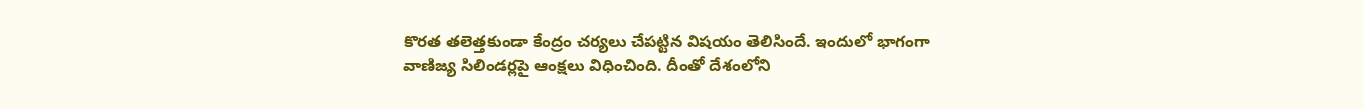కొరత తలెత్తకుండా కేంద్రం చర్యలు చేపట్టిన విషయం తెలిసిందే. ఇందులో భాగంగా వాణిజ్య సిలిండర్లపై ఆంక్షలు విధించింది. దీంతో దేశంలోని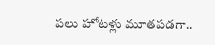పలు హోటళ్లు మూతపడగా..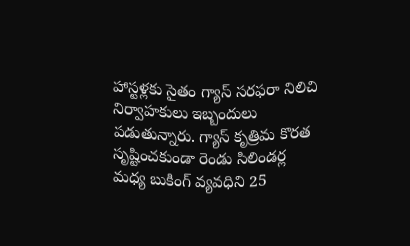హాస్టళ్లకు సైతం గ్యాస్ సరఫరా నిలిచి నిర్వాహకులు ఇబ్బందులు పడుతున్నారు. గ్యాస్ కృత్రిమ కొరత సృష్టించకుండా రెండు సిలిండర్ల మధ్య బుకింగ్ వ్యవధిని 25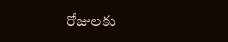రోజులకు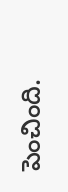పెంచింది.